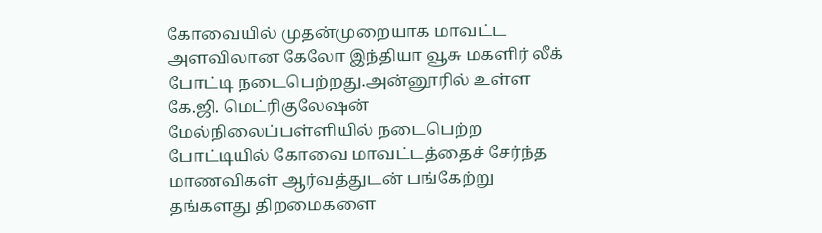கோவையில் முதன்முறையாக மாவட்ட அளவிலான கேலோ இந்தியா வூசு மகளிர் லீக் போட்டி நடைபெற்றது.அன்னூரில் உள்ள கே.ஜி. மெட்ரிகுலேஷன் மேல்நிலைப்பள்ளியில் நடைபெற்ற போட்டியில் கோவை மாவட்டத்தைச் சேர்ந்த மாணவிகள் ஆர்வத்துடன் பங்கேற்று தங்களது திறமைகளை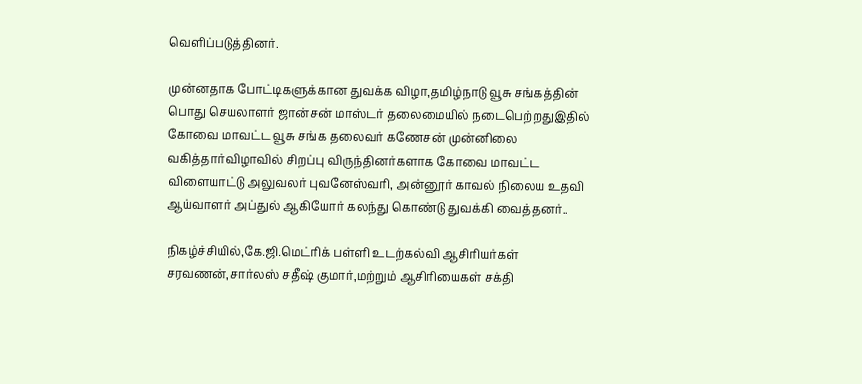வெளிப்படுத்தினர்.

முன்னதாக போட்டிகளுக்கான துவக்க விழா,தமிழ்நாடு வூசு சங்கத்தின் பொது செயலாளர் ஜான்சன் மாஸ்டர் தலைமையில் நடைபெற்றதுஇதில் கோவை மாவட்ட வூசு சங்க தலைவர் கணேசன் முன்னிலை வகித்தார்விழாவில் சிறப்பு விருந்தினர்களாக கோவை மாவட்ட விளையாட்டு அலுவலர் புவனேஸ்வரி, அன்னூர் காவல் நிலைய உதவி ஆய்வாளர் அப்துல் ஆகியோர் கலந்து கொண்டு துவக்கி வைத்தனர்..

நிகழ்ச்சியில்,கே.ஜி.மெட்ரிக் பள்ளி உடற்கல்வி ஆசிரியர்கள் சரவணன்,சார்லஸ் சதீஷ் குமார்,மற்றும் ஆசிரியைகள் சக்தி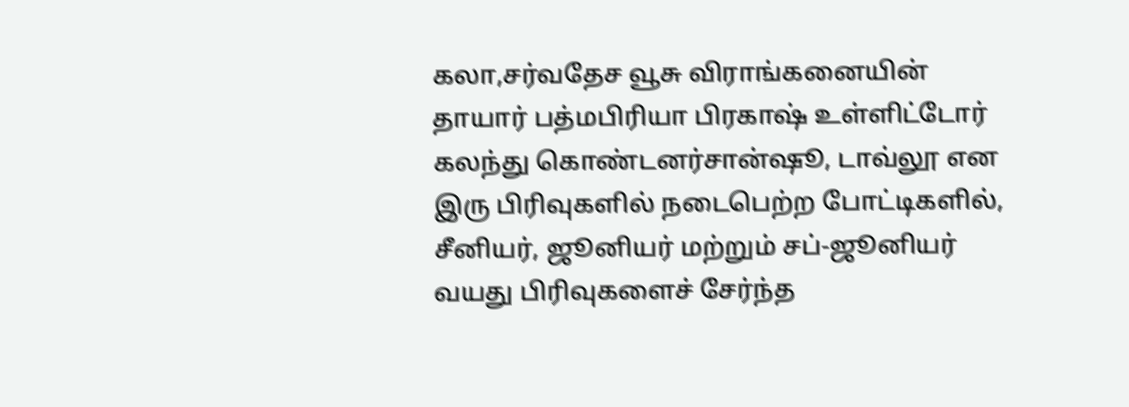கலா,சர்வதேச வூசு விராங்கனையின் தாயார் பத்மபிரியா பிரகாஷ் உள்ளிட்டோர் கலந்து கொண்டனர்சான்ஷூ, டாவ்லூ என இரு பிரிவுகளில் நடைபெற்ற போட்டிகளில், சீனியர், ஜூனியர் மற்றும் சப்-ஜூனியர் வயது பிரிவுகளைச் சேர்ந்த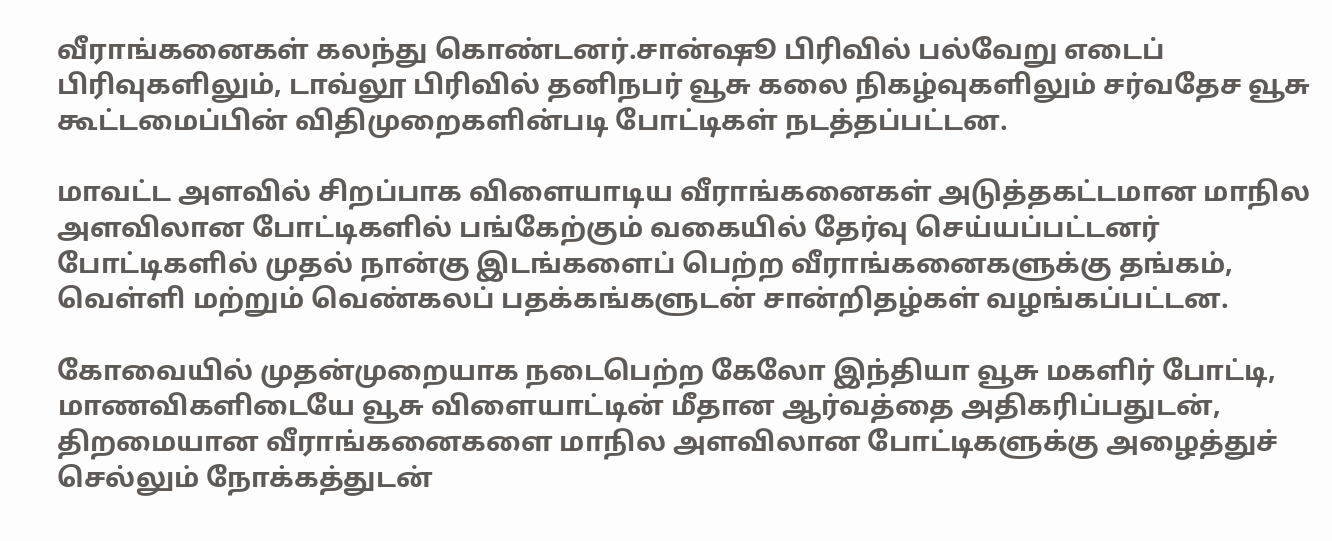வீராங்கனைகள் கலந்து கொண்டனர்.சான்ஷூ பிரிவில் பல்வேறு எடைப் பிரிவுகளிலும், டாவ்லூ பிரிவில் தனிநபர் வூசு கலை நிகழ்வுகளிலும் சர்வதேச வூசு கூட்டமைப்பின் விதிமுறைகளின்படி போட்டிகள் நடத்தப்பட்டன.

மாவட்ட அளவில் சிறப்பாக விளையாடிய வீராங்கனைகள் அடுத்தகட்டமான மாநில அளவிலான போட்டிகளில் பங்கேற்கும் வகையில் தேர்வு செய்யப்பட்டனர் போட்டிகளில் முதல் நான்கு இடங்களைப் பெற்ற வீராங்கனைகளுக்கு தங்கம், வெள்ளி மற்றும் வெண்கலப் பதக்கங்களுடன் சான்றிதழ்கள் வழங்கப்பட்டன.

கோவையில் முதன்முறையாக நடைபெற்ற கேலோ இந்தியா வூசு மகளிர் போட்டி, மாணவிகளிடையே வூசு விளையாட்டின் மீதான ஆர்வத்தை அதிகரிப்பதுடன், திறமையான வீராங்கனைகளை மாநில அளவிலான போட்டிகளுக்கு அழைத்துச் செல்லும் நோக்கத்துடன்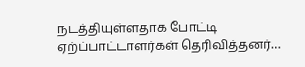நடத்தியுள்ளதாக போட்டி ஏற்ப்பாட்டாளர்கள் தெரிவித்தனர்…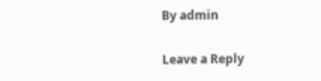By admin

Leave a Reply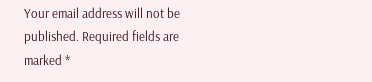Your email address will not be published. Required fields are marked *